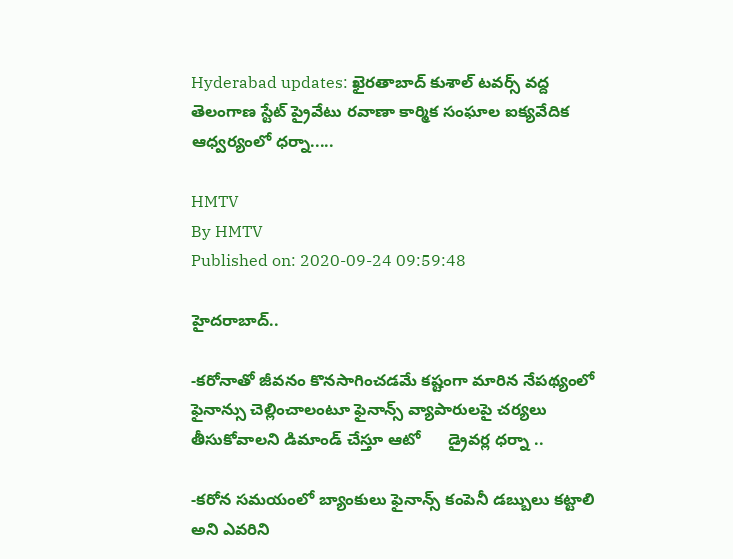Hyderabad updates: ఖైరతాబాద్ కుశాల్ టవర్స్ వద్ద తెలంగాణ స్టేట్ ప్రైవేటు రవాణా కార్మిక సంఘాల ఐక్యవేదిక ఆధ్వర్యంలో ధర్నా.....

HMTV
By HMTV
Published on: 2020-09-24 09:59:48

హైదరాబాద్..

-కరోనాతో జీవనం కొనసాగించడమే కష్టంగా మారిన నేపథ్యంలో ఫైనాన్సు చెల్లించాలంటూ ఫైనాన్స్ వ్యాపారులపై చర్యలు తీసుకోవాలని డిమాండ్ చేస్తూ ఆటో      డ్రైవర్ల ధర్నా ..

-కరోన సమయంలో బ్యాంకులు ఫైనాన్స్ కంపెనీ డబ్బులు కట్టాలి అని ఎవరిని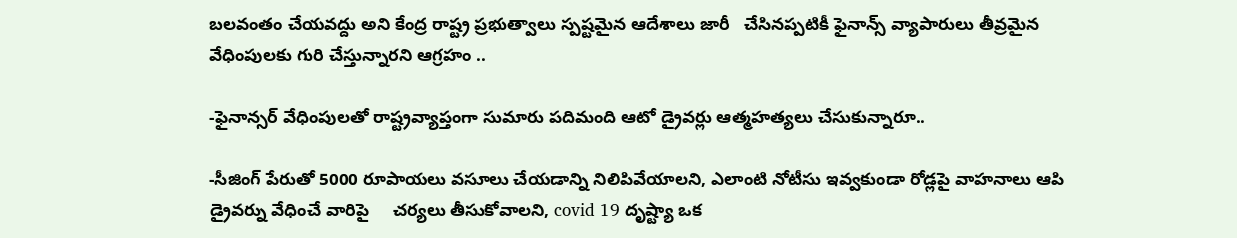బలవంతం చేయవద్దు అని కేంద్ర రాష్ట్ర ప్రభుత్వాలు స్పష్టమైన ఆదేశాలు జారీ   చేసినప్పటికీ ఫైనాన్స్ వ్యాపారులు తీవ్రమైన వేధింపులకు గురి చేస్తున్నారని ఆగ్రహం ..

-ఫైనాన్సర్ వేధింపులతో రాష్ట్రవ్యాప్తంగా సుమారు పదిమంది ఆటో డ్రైవర్లు ఆత్మహత్యలు చేసుకున్నారూ..

-సీజింగ్ పేరుతో 5000 రూపాయలు వసూలు చేయడాన్ని నిలిపివేయాలని, ఎలాంటి నోటీసు ఇవ్వకుండా రోడ్లపై వాహనాలు ఆపి డ్రైవర్ను వేధించే వారిపై     చర్యలు తీసుకోవాలని, covid 19 దృష్ట్యా ఒక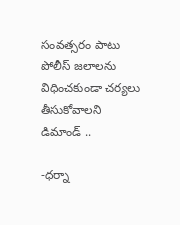సంవత్సరం పాటు పోలీస్ జలాలను విధించకుండా చర్యలు తీసుకోవాలని డిమాండ్ ..

-ధర్నా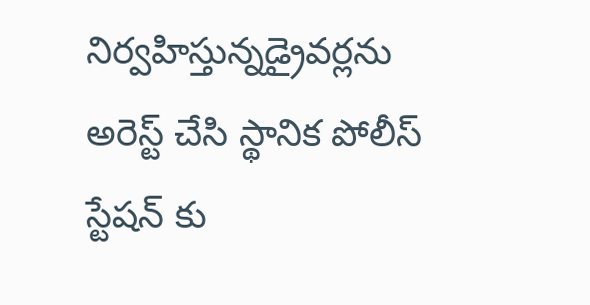నిర్వహిస్తున్నడ్రైవర్లను అరెస్ట్ చేసి స్థానిక పోలీస్ స్టేషన్ కు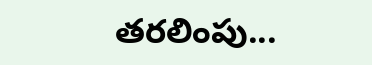తరలింపు...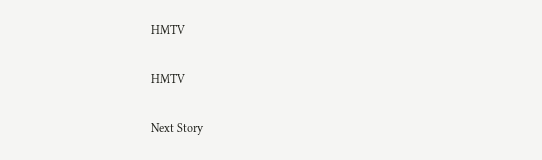HMTV

HMTV

Next Story